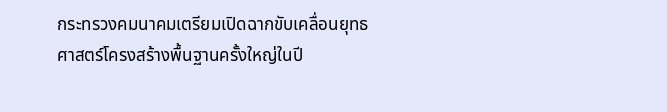กระทรวงคมนาคมเตรียมเปิดฉากขับเคลื่อนยุทธศาสตร์โครงสร้างพื้นฐานครั้งใหญ่ในปี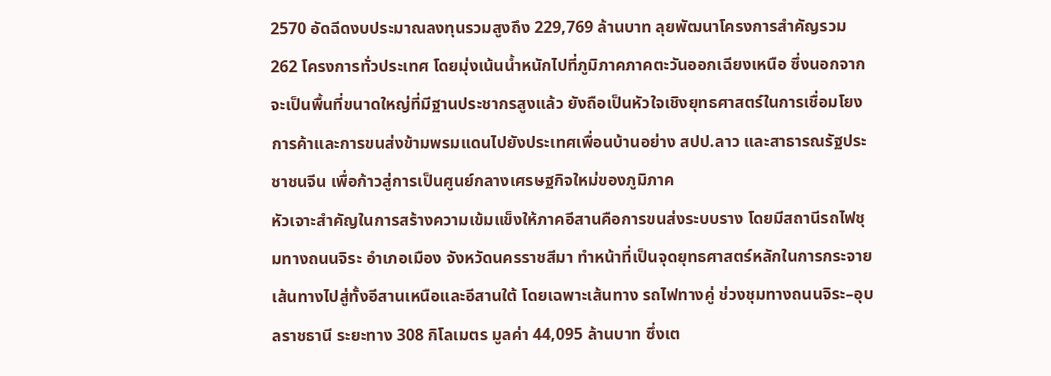2570 อัดฉีดงบประมาณลงทุนรวมสูงถึง 229,769 ล้านบาท ลุยพัฒนาโครงการสำคัญรวม 262 โครงการทั่วประเทศ โดยมุ่งเน้นน้ำหนักไปที่ภูมิภาคภาคตะวันออกเฉียงเหนือ ซึ่งนอกจากจะเป็นพื้นที่ขนาดใหญ่ที่มีฐานประชากรสูงแล้ว ยังถือเป็นหัวใจเชิงยุทธศาสตร์ในการเชื่อมโยงการค้าและการขนส่งข้ามพรมแดนไปยังประเทศเพื่อนบ้านอย่าง สปป.ลาว และสาธารณรัฐประชาชนจีน เพื่อก้าวสู่การเป็นศูนย์กลางเศรษฐกิจใหม่ของภูมิภาค
หัวเจาะสำคัญในการสร้างความเข้มแข็งให้ภาคอีสานคือการขนส่งระบบราง โดยมีสถานีรถไฟชุมทางถนนจิระ อำเภอเมือง จังหวัดนครราชสีมา ทำหน้าที่เป็นจุดยุทธศาสตร์หลักในการกระจายเส้นทางไปสู่ทั้งอีสานเหนือและอีสานใต้ โดยเฉพาะเส้นทาง รถไฟทางคู่ ช่วงชุมทางถนนจิระ–อุบลราชธานี ระยะทาง 308 กิโลเมตร มูลค่า 44,095 ล้านบาท ซึ่งเต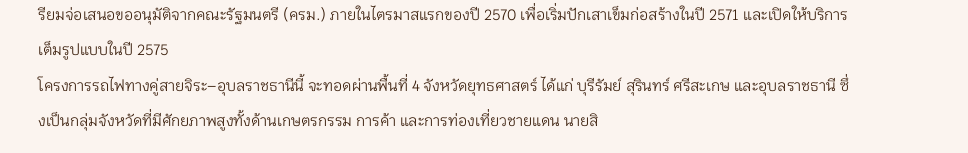รียมจ่อเสนอขออนุมัติจากคณะรัฐมนตรี (ครม.) ภายในไตรมาสแรกของปี 2570 เพื่อเริ่มปักเสาเข็มก่อสร้างในปี 2571 และเปิดให้บริการเต็มรูปแบบในปี 2575
โครงการรถไฟทางคู่สายจิระ–อุบลราชธานีนี้ จะทอดผ่านพื้นที่ 4 จังหวัดยุทธศาสตร์ ได้แก่ บุรีรัมย์ สุรินทร์ ศรีสะเกษ และอุบลราชธานี ซึ่งเป็นกลุ่มจังหวัดที่มีศักยภาพสูงทั้งด้านเกษตรกรรม การค้า และการท่องเที่ยวชายแดน นายสิ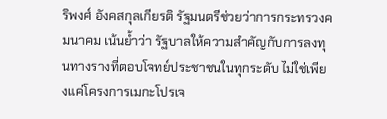ริพงศ์ อังคสกุลเกียรติ รัฐมนตรีช่วยว่าการกระทรวงคมนาคม เน้นย้ำว่า รัฐบาลให้ความสำคัญกับการลงทุนทางรางที่ตอบโจทย์ประชาชนในทุกระดับ ไม่ใช่เพียงแค่โครงการเมกะโปรเจ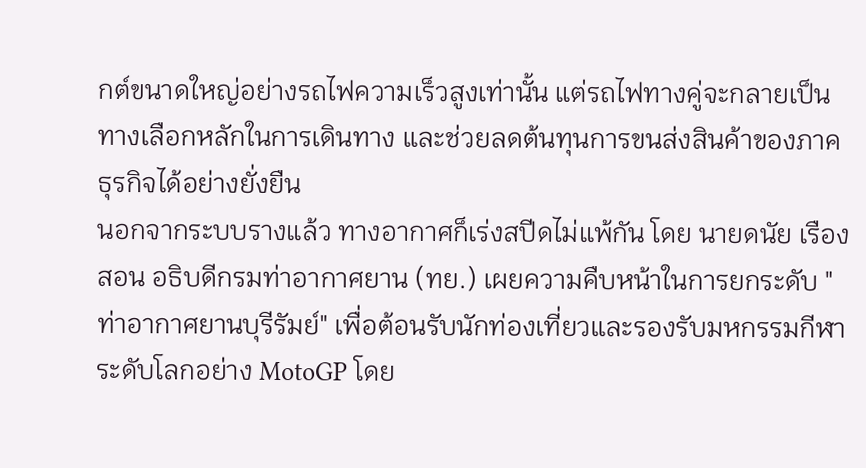กต์ขนาดใหญ่อย่างรถไฟความเร็วสูงเท่านั้น แต่รถไฟทางคู่จะกลายเป็นทางเลือกหลักในการเดินทาง และช่วยลดต้นทุนการขนส่งสินค้าของภาคธุรกิจได้อย่างยั่งยืน
นอกจากระบบรางแล้ว ทางอากาศก็เร่งสปีดไม่แพ้กัน โดย นายดนัย เรืองสอน อธิบดีกรมท่าอากาศยาน (ทย.) เผยความคืบหน้าในการยกระดับ "ท่าอากาศยานบุรีรัมย์" เพื่อต้อนรับนักท่องเที่ยวและรองรับมหกรรมกีฬาระดับโลกอย่าง MotoGP โดย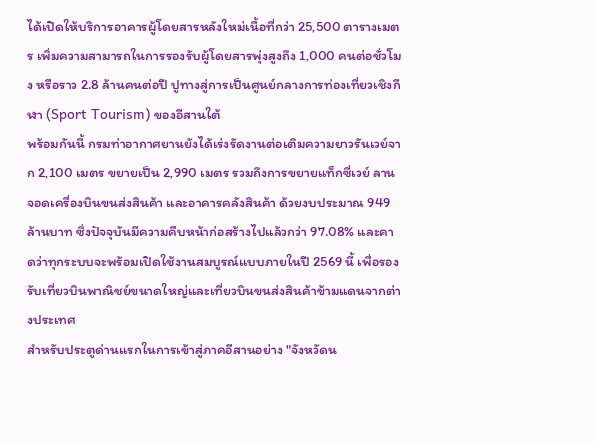ได้เปิดให้บริการอาคารผู้โดยสารหลังใหม่เนื้อที่กว่า 25,500 ตารางเมตร เพิ่มความสามารถในการรองรับผู้โดยสารพุ่งสูงถึง 1,000 คนต่อชั่วโมง หรือราว 2.8 ล้านคนต่อปี ปูทางสู่การเป็นศูนย์กลางการท่องเที่ยวเชิงกีฬา (Sport Tourism) ของอีสานใต้
พร้อมกันนี้ กรมท่าอากาศยานยังได้เร่งรัดงานต่อเติมความยาวรันเวย์จาก 2,100 เมตร ขยายเป็น 2,990 เมตร รวมถึงการขยายแท็กซี่เวย์ ลานจอดเครื่องบินขนส่งสินค้า และอาคารคลังสินค้า ด้วยงบประมาณ 949 ล้านบาท ซึ่งปัจจุบันมีความคืบหน้าก่อสร้างไปแล้วกว่า 97.08% และคาดว่าทุกระบบจะพร้อมเปิดใช้งานสมบูรณ์แบบภายในปี 2569 นี้ เพื่อรองรับเที่ยวบินพาณิชย์ขนาดใหญ่และเที่ยวบินขนส่งสินค้าข้ามแดนจากต่างประเทศ
สำหรับประตูด่านแรกในการเข้าสู่ภาคอีสานอย่าง "จังหวัดน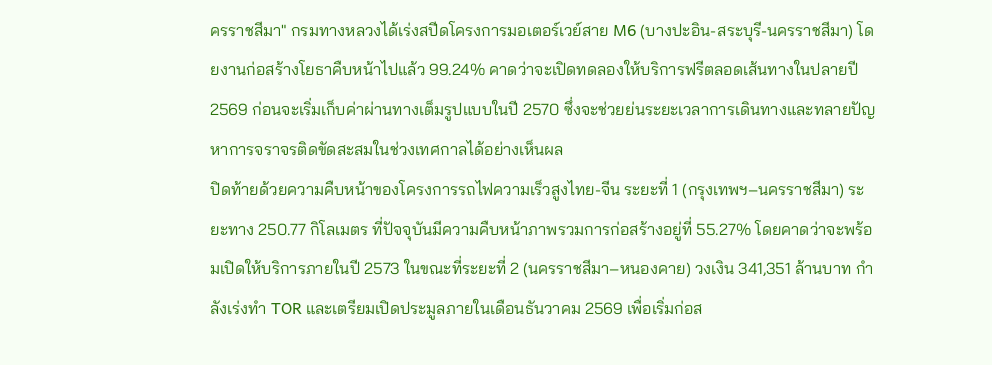ครราชสีมา" กรมทางหลวงได้เร่งสปีดโครงการมอเตอร์เวย์สาย M6 (บางปะอิน-สระบุรี-นครราชสีมา) โดยงานก่อสร้างโยธาคืบหน้าไปแล้ว 99.24% คาดว่าจะเปิดทดลองให้บริการฟรีตลอดเส้นทางในปลายปี 2569 ก่อนจะเริ่มเก็บค่าผ่านทางเต็มรูปแบบในปี 2570 ซึ่งจะช่วยย่นระยะเวลาการเดินทางและทลายปัญหาการจราจรติดขัดสะสมในช่วงเทศกาลได้อย่างเห็นผล
ปิดท้ายด้วยความคืบหน้าของโครงการรถไฟความเร็วสูงไทย-จีน ระยะที่ 1 (กรุงเทพฯ–นครราชสีมา) ระยะทาง 250.77 กิโลเมตร ที่ปัจจุบันมีความคืบหน้าภาพรวมการก่อสร้างอยู่ที่ 55.27% โดยคาดว่าจะพร้อมเปิดให้บริการภายในปี 2573 ในขณะที่ระยะที่ 2 (นครราชสีมา–หนองคาย) วงเงิน 341,351 ล้านบาท กำลังเร่งทำ TOR และเตรียมเปิดประมูลภายในเดือนธันวาคม 2569 เพื่อเริ่มก่อส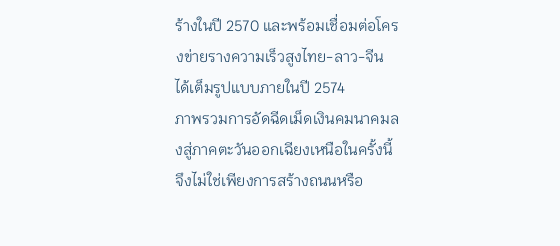ร้างในปี 2570 และพร้อมเชื่อมต่อโครงข่ายรางความเร็วสูงไทย-ลาว-จีน ได้เต็มรูปแบบภายในปี 2574
ภาพรวมการอัดฉีดเม็ดเงินคมนาคมลงสู่ภาคตะวันออกเฉียงเหนือในครั้งนี้ จึงไม่ใช่เพียงการสร้างถนนหรือ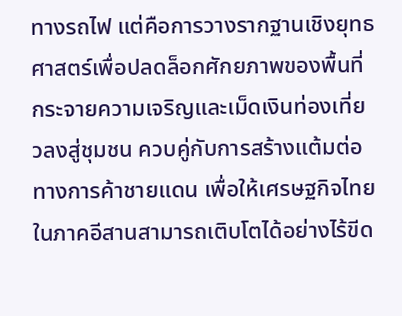ทางรถไฟ แต่คือการวางรากฐานเชิงยุทธศาสตร์เพื่อปลดล็อกศักยภาพของพื้นที่ กระจายความเจริญและเม็ดเงินท่องเที่ยวลงสู่ชุมชน ควบคู่กับการสร้างแต้มต่อทางการค้าชายแดน เพื่อให้เศรษฐกิจไทยในภาคอีสานสามารถเติบโตได้อย่างไร้ขีด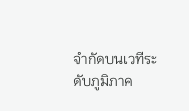จำกัดบนเวทีระดับภูมิภาค